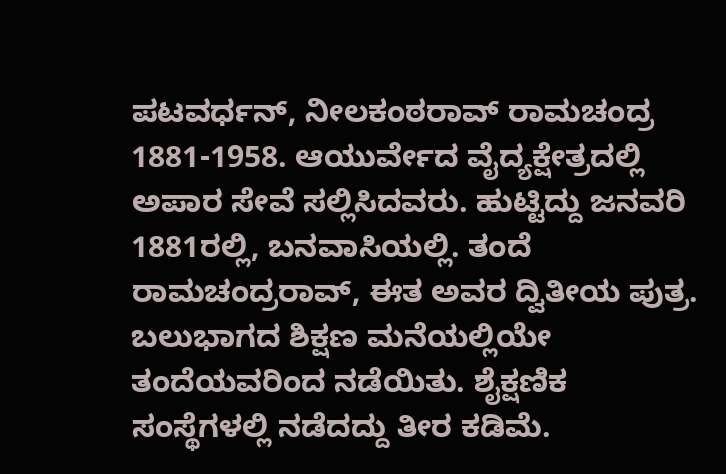ಪಟವರ್ಧನ್, ನೀಲಕಂಠರಾವ್ ರಾಮಚಂದ್ರ
1881-1958. ಆಯುರ್ವೇದ ವೈದ್ಯಕ್ಷೇತ್ರದಲ್ಲಿ ಅಪಾರ ಸೇವೆ ಸಲ್ಲಿಸಿದವರು. ಹುಟ್ಟಿದ್ದು ಜನವರಿ 1881ರಲ್ಲಿ, ಬನವಾಸಿಯಲ್ಲಿ. ತಂದೆ ರಾಮಚಂದ್ರರಾವ್, ಈತ ಅವರ ದ್ವಿತೀಯ ಪುತ್ರ. ಬಲುಭಾಗದ ಶಿಕ್ಷಣ ಮನೆಯಲ್ಲಿಯೇ ತಂದೆಯವರಿಂದ ನಡೆಯಿತು. ಶೈಕ್ಷಣಿಕ ಸಂಸ್ಥೆಗಳಲ್ಲಿ ನಡೆದದ್ದು ತೀರ ಕಡಿಮೆ.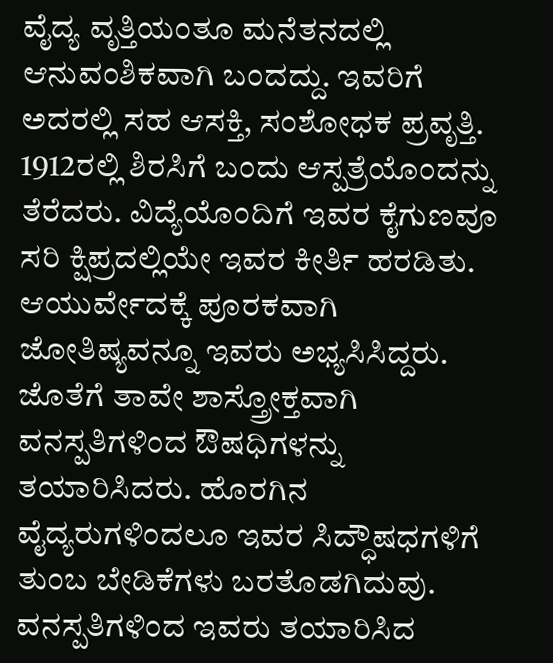ವೈದ್ಯ ವೃತ್ತಿಯಂತೂ ಮನೆತನದಲ್ಲಿ ಆನುವಂಶಿಕವಾಗಿ ಬಂದದ್ದು. ಇವರಿಗೆ ಅದರಲ್ಲಿ ಸಹ ಆಸಕ್ತಿ, ಸಂಶೋಧಕ ಪ್ರವೃತ್ತಿ. 1912ರಲ್ಲಿ ಶಿರಸಿಗೆ ಬಂದು ಆಸ್ಪತ್ರೆಯೊಂದನ್ನು ತೆರೆದರು. ವಿದ್ಯೆಯೊಂದಿಗೆ ಇವರ ಕೈಗುಣವೂ ಸರಿ ಕ್ಷಿಪ್ರದಲ್ಲಿಯೇ ಇವರ ಕೀರ್ತಿ ಹರಡಿತು. ಆಯುರ್ವೇದಕ್ಕೆ ಪೂರಕವಾಗಿ ಜೋತಿಷ್ಯವನ್ನೂ ಇವರು ಅಭ್ಯಸಿಸಿದ್ದರು. ಜೊತೆಗೆ ತಾವೇ ಶಾಸ್ತ್ರೋಕ್ತವಾಗಿ ವನಸ್ಪತಿಗಳಿಂದ ಔಷಧಿಗಳನ್ನು ತಯಾರಿಸಿದರು. ಹೊರಗಿನ ವೈದ್ಯರುಗಳಿಂದಲೂ ಇವರ ಸಿದ್ಧೌಷಧಗಳಿಗೆ ತುಂಬ ಬೇಡಿಕೆಗಳು ಬರತೊಡಗಿದುವು. ವನಸ್ಪತಿಗಳಿಂದ ಇವರು ತಯಾರಿಸಿದ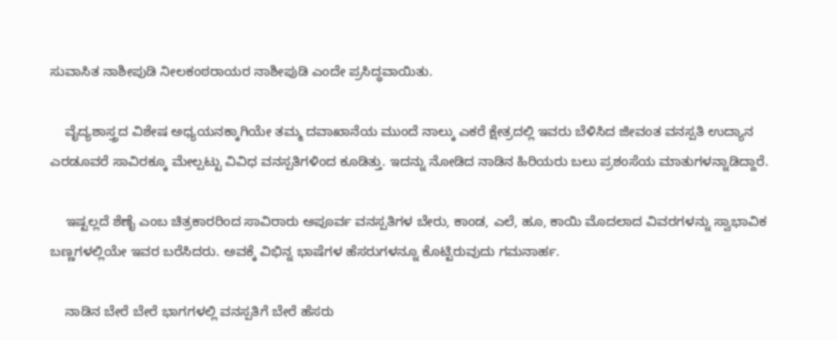ಸುವಾಸಿತ ನಾಶೀಪುಡಿ ನೀಲಕಂಠರಾಯರ ನಾಶೀಪುಡಿ ಎಂದೇ ಪ್ರಸಿದ್ಧವಾಯಿತು.

    ವೈದ್ಯಶಾಸ್ತ್ರದ ವಿಶೇಷ ಅಧ್ಯಯನಕ್ಕಾಗಿಯೇ ತಮ್ಮ ದವಾಖಾನೆಯ ಮುಂದೆ ನಾಲ್ಕು ಎಕರೆ ಕ್ಷೇತ್ರದಲ್ಲಿ ಇವರು ಬೆಳಿಸಿದ ಜೀವಂತ ವನಸ್ಪತಿ ಉದ್ಯಾನ ಎರಡೂವರೆ ಸಾವಿರಕ್ಕೂ ಮೇಲ್ಪಟ್ಟು ವಿವಿಧ ವನಸ್ಪತಿಗಳಿಂದ ಕೂಡಿತ್ತು. ಇದನ್ನು ನೋಡಿದ ನಾಡಿನ ಹಿರಿಯರು ಬಲು ಪ್ರಶಂಸೆಯ ಮಾತುಗಳನ್ನಾಡಿದ್ದಾರೆ.

    ಇಷ್ಟಲ್ಲದೆ ಶೆಣೈ ಎಂಬ ಚಿತ್ರಕಾರರಿಂದ ಸಾವಿರಾರು ಅಪೂರ್ವ ವನಸ್ಪತಿಗಳ ಬೇರು, ಕಾಂಡ, ಎಲೆ, ಹೂ, ಕಾಯಿ ಮೊದಲಾದ ವಿವರಗಳನ್ನು ಸ್ವಾಭಾವಿಕ ಬಣ್ಣಗಳಲ್ಲಿಯೇ ಇವರ ಬರೆಸಿದರು. ಅವಕ್ಕೆ ವಿಭಿನ್ನ ಭಾಷೆಗಳ ಹೆಸರುಗಳನ್ನೂ ಕೊಟ್ಟಿರುವುದು ಗಮನಾರ್ಹ.

    ನಾಡಿನ ಬೇರೆ ಬೇರೆ ಭಾಗಗಳಲ್ಲಿ ವನಸ್ಪತಿಗೆ ಬೇರೆ ಹೆಸರು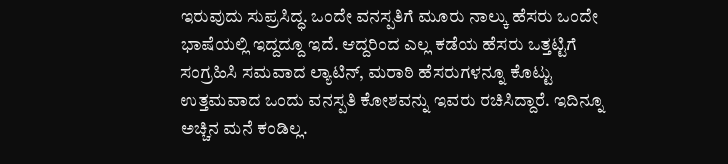ಇರುವುದು ಸುಪ್ರಸಿದ್ಧ. ಒಂದೇ ವನಸ್ಪತಿಗೆ ಮೂರು ನಾಲ್ಕು ಹೆಸರು ಒಂದೇ ಭಾಷೆಯಲ್ಲಿ ಇದ್ದದ್ದೂ ಇದೆ. ಆದ್ದರಿಂದ ಎಲ್ಲ ಕಡೆಯ ಹೆಸರು ಒತ್ತಟ್ಟಿಗೆ ಸಂಗ್ರಹಿಸಿ ಸಮವಾದ ಲ್ಯಾಟಿನ್, ಮರಾಠಿ ಹೆಸರುಗಳನ್ನೂ ಕೊಟ್ಟು ಉತ್ತಮವಾದ ಒಂದು ವನಸ್ಪತಿ ಕೋಶವನ್ನು ಇವರು ರಚಿಸಿದ್ದಾರೆ. ಇದಿನ್ನೂ ಅಚ್ಚಿನ ಮನೆ ಕಂಡಿಲ್ಲ.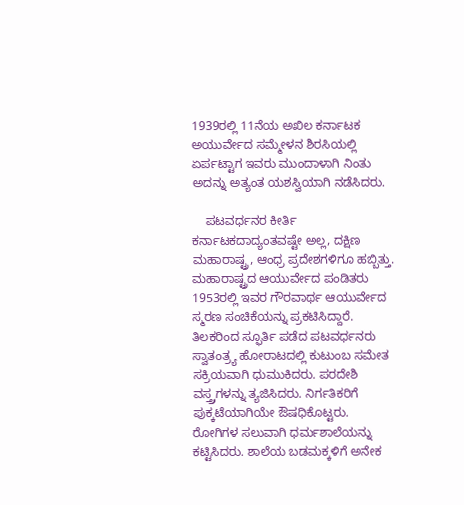1939ರಲ್ಲಿ 11ನೆಯ ಅಖಿಲ ಕರ್ನಾಟಕ ಅಯುರ್ವೇದ ಸಮ್ಮೇಳನ ಶಿರಸಿಯಲ್ಲಿ ಏರ್ಪಟ್ಟಾಗ ಇವರು ಮುಂದಾಳಾಗಿ ನಿಂತು ಅದನ್ನು ಅತ್ಯಂತ ಯಶಸ್ವಿಯಾಗಿ ನಡೆಸಿದರು.

    ಪಟವರ್ಧನರ ಕೀರ್ತಿ ಕರ್ನಾಟಕದಾದ್ಯಂತವಷ್ಟೇ ಅಲ್ಲ, ದಕ್ಷಿಣ ಮಹಾರಾಷ್ಟ್ರ, ಆಂಧ್ರ ಪ್ರದೇಶಗಳಿಗೂ ಹಬ್ಬಿತ್ತು. ಮಹಾರಾಷ್ಟ್ರದ ಆಯುರ್ವೇದ ಪಂಡಿತರು 1953ರಲ್ಲಿ ಇವರ ಗೌರವಾರ್ಥ ಆಯುರ್ವೇದ ಸ್ಮರಣ ಸಂಚಿಕೆಯನ್ನು ಪ್ರಕಟಿಸಿದ್ದಾರೆ. ತಿಲಕರಿಂದ ಸ್ಫೂರ್ತಿ ಪಡೆದ ಪಟವರ್ಧನರು ಸ್ವಾತಂತ್ರ್ಯ ಹೋರಾಟದಲ್ಲಿ ಕುಟುಂಬ ಸಮೇತ ಸಕ್ರಿಯವಾಗಿ ಧುಮುಕಿದರು. ಪರದೇಶಿ ವಸ್ತ್ರ್ರಗಳನ್ನು ತ್ಯಜಿಸಿದರು. ನಿರ್ಗತಿಕರಿಗೆ ಪುಕ್ಕಟೆಯಾಗಿಯೇ ಔಷಧಿಕೊಟ್ಟರು. ರೋಗಿಗಳ ಸಲುವಾಗಿ ಧರ್ಮಶಾಲೆಯನ್ನು ಕಟ್ಟಿಸಿದರು. ಶಾಲೆಯ ಬಡಮಕ್ಕಳಿಗೆ ಅನೇಕ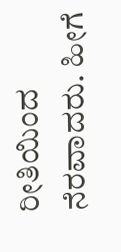ರೀತಿಯಿಂದ ನೆರವಾದರು. ಹೀಗೆ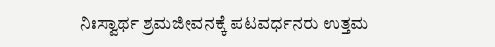ನಿಃಸ್ವಾರ್ಥ ಶ್ರಮಜೀವನಕ್ಕೆ ಪಟವರ್ಧನರು ಉತ್ತಮ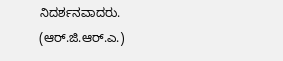ನಿದರ್ಶನವಾದರು.
(ಆರ್.ಜಿ.ಆರ್.ಎ.)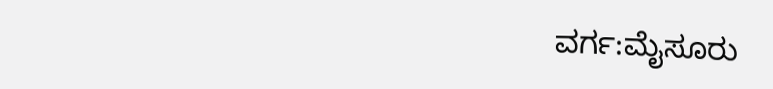ವರ್ಗ:ಮೈಸೂರು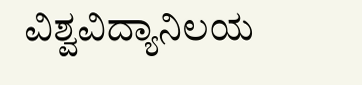ವಿಶ್ವವಿದ್ಯಾನಿಲಯ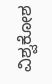ವಿಶ್ವಕೋಶ